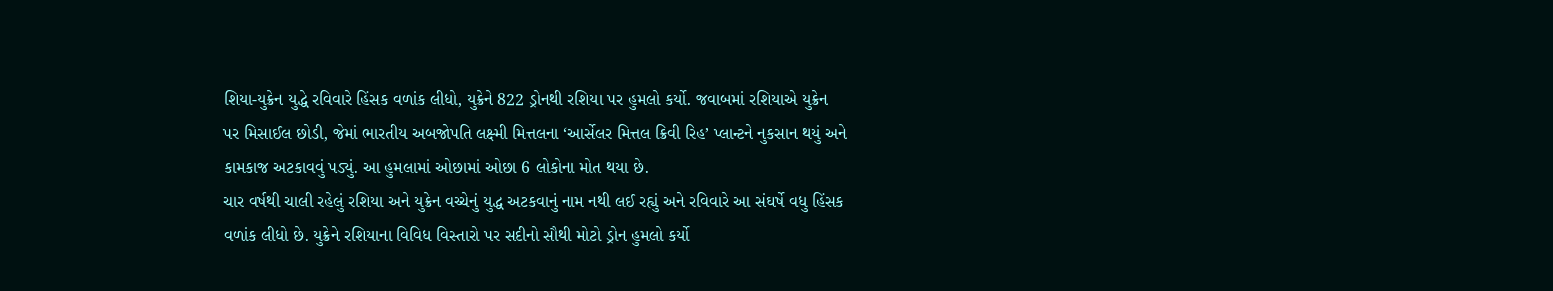શિયા-યુક્રેન યુદ્ધે રવિવારે હિંસક વળાંક લીધો, યુક્રેને 822 ડ્રોનથી રશિયા પર હુમલો કર્યો. જવાબમાં રશિયાએ યુક્રેન પર મિસાઈલ છોડી, જેમાં ભારતીય અબજોપતિ લક્ષ્મી મિત્તલના ‘આર્સેલર મિત્તલ ક્રિવી રિહ’ પ્લાન્ટને નુકસાન થયું અને કામકાજ અટકાવવું પડ્યું. આ હુમલામાં ઓછામાં ઓછા 6 લોકોના મોત થયા છે.
ચાર વર્ષથી ચાલી રહેલું રશિયા અને યુક્રેન વચ્ચેનું યુદ્ધ અટકવાનું નામ નથી લઈ રહ્યું અને રવિવારે આ સંઘર્ષે વધુ હિંસક વળાંક લીધો છે. યુક્રેને રશિયાના વિવિધ વિસ્તારો પર સદીનો સૌથી મોટો ડ્રોન હુમલો કર્યો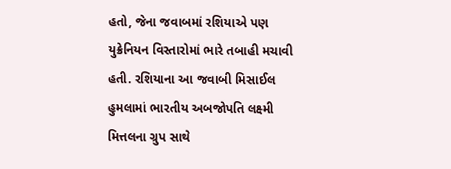હતો, જેના જવાબમાં રશિયાએ પણ યુક્રેનિયન વિસ્તારોમાં ભારે તબાહી મચાવી હતી. રશિયાના આ જવાબી મિસાઈલ હુમલામાં ભારતીય અબજોપતિ લક્ષ્મી મિત્તલના ગ્રુપ સાથે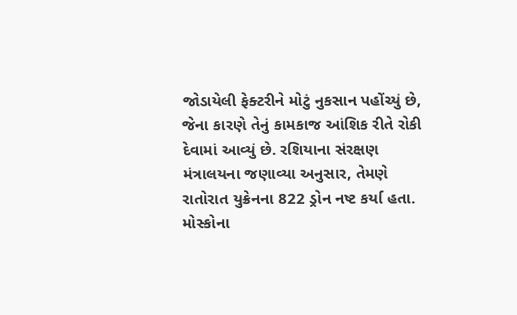જોડાયેલી ફેક્ટરીને મોટું નુકસાન પહોંચ્યું છે, જેના કારણે તેનું કામકાજ આંશિક રીતે રોકી દેવામાં આવ્યું છે. રશિયાના સંરક્ષણ મંત્રાલયના જણાવ્યા અનુસાર, તેમણે રાતોરાત યુક્રેનના 822 ડ્રોન નષ્ટ કર્યા હતા. મોસ્કોના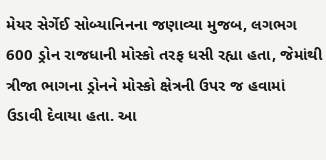મેયર સેર્ગેઈ સોબ્યાનિનના જણાવ્યા મુજબ, લગભગ 600 ડ્રોન રાજધાની મોસ્કો તરફ ધસી રહ્યા હતા, જેમાંથી ત્રીજા ભાગના ડ્રોનને મોસ્કો ક્ષેત્રની ઉપર જ હવામાં ઉડાવી દેવાયા હતા. આ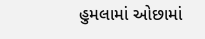હુમલામાં ઓછામાં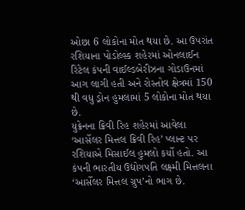ઓછા 6 લોકોના મોત થયા છે. આ ઉપરાંત રશિયાના પોડોલ્સ્ક શહેરમાં ઓનલાઈન રિટેલ કંપની વાઈલ્ડબેરીઝના ગોડાઉનમાં આગ લાગી હતી અને રોસ્તોવ ક્ષેત્રમાં 150 થી વધુ ડ્રોન હુમલામાં 5 લોકોના મોત થયા છે.
યુક્રેનના ક્રિવી રિહ શહેરમાં આવેલા ‘આર્સેલર મિત્તલ ક્રિવી રિહ’ પ્લાન્ટ પર રશિયાએ મિસાઈલ હુમલો કર્યો હતો. આ કંપની ભારતીય ઉદ્યોગપતિ લક્ષ્મી મિત્તલના ‘આર્સેલર મિત્તલ ગ્રુપ’નો ભાગ છે.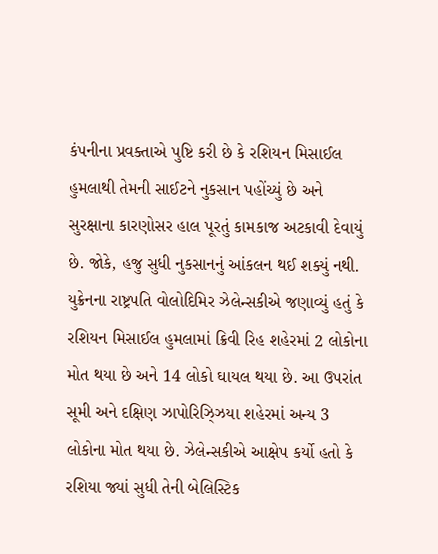કંપનીના પ્રવક્તાએ પુષ્ટિ કરી છે કે રશિયન મિસાઈલ હુમલાથી તેમની સાઈટને નુકસાન પહોંચ્યું છે અને સુરક્ષાના કારણોસર હાલ પૂરતું કામકાજ અટકાવી દેવાયું છે. જોકે, હજુ સુધી નુકસાનનું આંકલન થઈ શક્યું નથી. યુક્રેનના રાષ્ટ્રપતિ વોલોદિમિર ઝેલેન્સકીએ જણાવ્યું હતું કે રશિયન મિસાઈલ હુમલામાં ક્રિવી રિહ શહેરમાં 2 લોકોના મોત થયા છે અને 14 લોકો ઘાયલ થયા છે. આ ઉપરાંત સૂમી અને દક્ષિણ ઝાપોરિઝ્ઝિયા શહેરમાં અન્ય 3 લોકોના મોત થયા છે. ઝેલેન્સકીએ આક્ષેપ કર્યો હતો કે રશિયા જ્યાં સુધી તેની બેલિસ્ટિક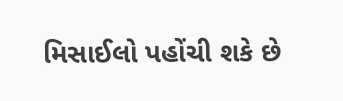મિસાઈલો પહોંચી શકે છે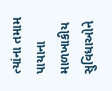ત્યાંના તમામ પાયાના માળખાકીય સુવિધાઓને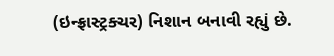(ઇન્ફ્રાસ્ટ્રક્ચર) નિશાન બનાવી રહ્યું છે.